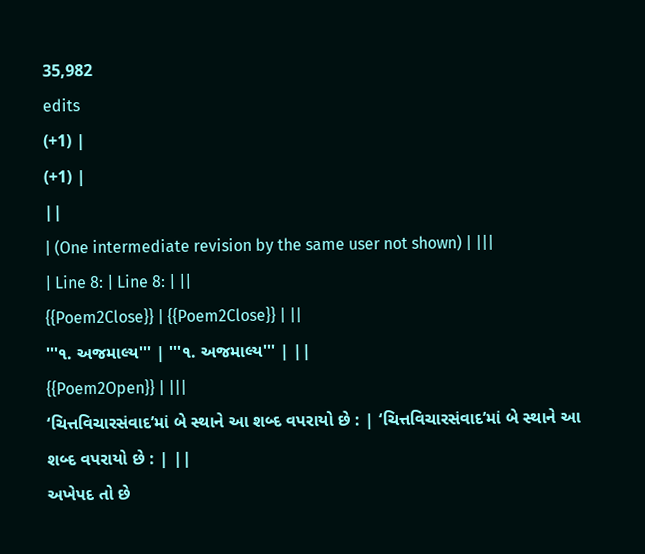35,982
edits
(+1) |
(+1) |
||
| (One intermediate revision by the same user not shown) | |||
| Line 8: | Line 8: | ||
{{Poem2Close}} | {{Poem2Close}} | ||
'''૧. અજમાલ્ય''' | '''૧. અજમાલ્ય''' | ||
{{Poem2Open}} | |||
‘ચિત્તવિચારસંવાદ’માં બે સ્થાને આ શબ્દ વપરાયો છે : | ‘ચિત્તવિચારસંવાદ’માં બે સ્થાને આ શબ્દ વપરાયો છે : | ||
અખેપદ તો છે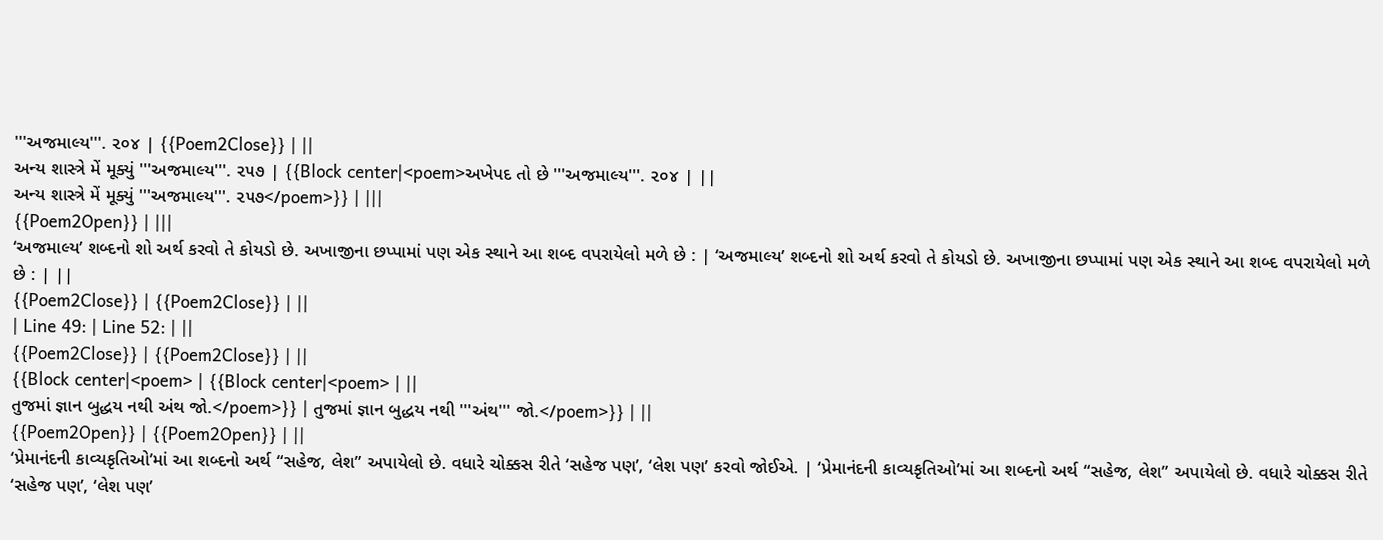'''અજમાલ્ય'''. ૨૦૪ | {{Poem2Close}} | ||
અન્ય શાસ્ત્રે મેં મૂક્યું '''અજમાલ્ય'''. ૨૫૭ | {{Block center|<poem>અખેપદ તો છે '''અજમાલ્ય'''. ૨૦૪ | ||
અન્ય શાસ્ત્રે મેં મૂક્યું '''અજમાલ્ય'''. ૨૫૭</poem>}} | |||
{{Poem2Open}} | |||
‘અજમાલ્ય’ શબ્દનો શો અર્થ કરવો તે કોયડો છે. અખાજીના છપ્પામાં પણ એક સ્થાને આ શબ્દ વપરાયેલો મળે છે : | ‘અજમાલ્ય’ શબ્દનો શો અર્થ કરવો તે કોયડો છે. અખાજીના છપ્પામાં પણ એક સ્થાને આ શબ્દ વપરાયેલો મળે છે : | ||
{{Poem2Close}} | {{Poem2Close}} | ||
| Line 49: | Line 52: | ||
{{Poem2Close}} | {{Poem2Close}} | ||
{{Block center|<poem> | {{Block center|<poem> | ||
તુજમાં જ્ઞાન બુદ્ધય નથી અંથ જો.</poem>}} | તુજમાં જ્ઞાન બુદ્ધય નથી '''અંથ''' જો.</poem>}} | ||
{{Poem2Open}} | {{Poem2Open}} | ||
‘પ્રેમાનંદની કાવ્યકૃતિઓ’માં આ શબ્દનો અર્થ “સહેજ, લેશ” અપાયેલો છે. વધારે ચોક્કસ રીતે ‘સહેજ પણ’, ‘લેશ પણ’ કરવો જોઈએ. | ‘પ્રેમાનંદની કાવ્યકૃતિઓ’માં આ શબ્દનો અર્થ “સહેજ, લેશ” અપાયેલો છે. વધારે ચોક્કસ રીતે ‘સહેજ પણ’, ‘લેશ પણ’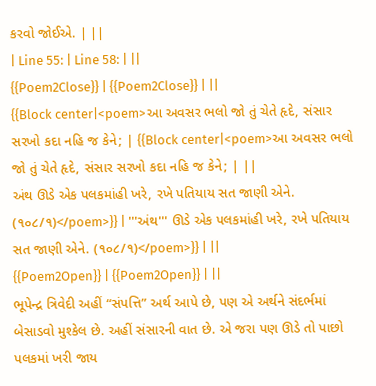કરવો જોઈએ. | ||
| Line 55: | Line 58: | ||
{{Poem2Close}} | {{Poem2Close}} | ||
{{Block center|<poem>આ અવસર ભલો જો તું ચેતે હૃદે, સંસાર સરખો કદા નહિ જ કેને; | {{Block center|<poem>આ અવસર ભલો જો તું ચેતે હૃદે, સંસાર સરખો કદા નહિ જ કેને; | ||
અંથ ઊડે એક પલકમાંહી ખરે, રખે પતિયાય સત જાણી એને. (૧૦૮/૧)</poem>}} | '''અંથ''' ઊડે એક પલકમાંહી ખરે, રખે પતિયાય સત જાણી એને. (૧૦૮/૧)</poem>}} | ||
{{Poem2Open}} | {{Poem2Open}} | ||
ભૂપેન્દ્ર ત્રિવેદી અહીં “સંપત્તિ” અર્થ આપે છે, પણ એ અર્થને સંદર્ભમાં બેસાડવો મુશ્કેલ છે. અહીં સંસારની વાત છે. એ જરા પણ ઊડે તો પાછો પલકમાં ખરી જાય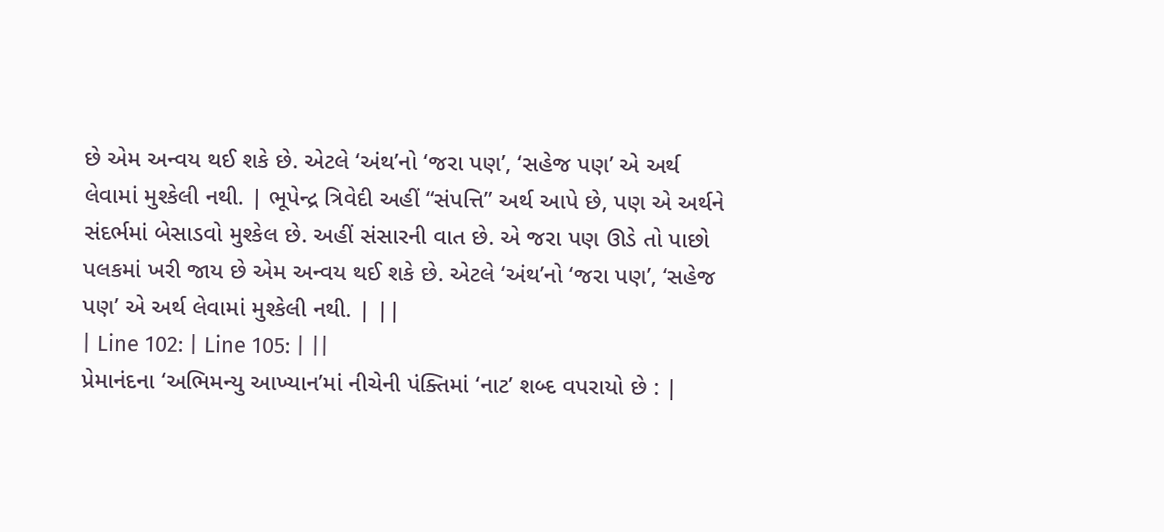છે એમ અન્વય થઈ શકે છે. એટલે ‘અંથ’નો ‘જરા પણ’, ‘સહેજ પણ’ એ અર્થ લેવામાં મુશ્કેલી નથી. | ભૂપેન્દ્ર ત્રિવેદી અહીં “સંપત્તિ” અર્થ આપે છે, પણ એ અર્થને સંદર્ભમાં બેસાડવો મુશ્કેલ છે. અહીં સંસારની વાત છે. એ જરા પણ ઊડે તો પાછો પલકમાં ખરી જાય છે એમ અન્વય થઈ શકે છે. એટલે ‘અંથ’નો ‘જરા પણ’, ‘સહેજ પણ’ એ અર્થ લેવામાં મુશ્કેલી નથી. | ||
| Line 102: | Line 105: | ||
પ્રેમાનંદના ‘અભિમન્યુ આખ્યાન’માં નીચેની પંક્તિમાં ‘નાટ’ શબ્દ વપરાયો છે : |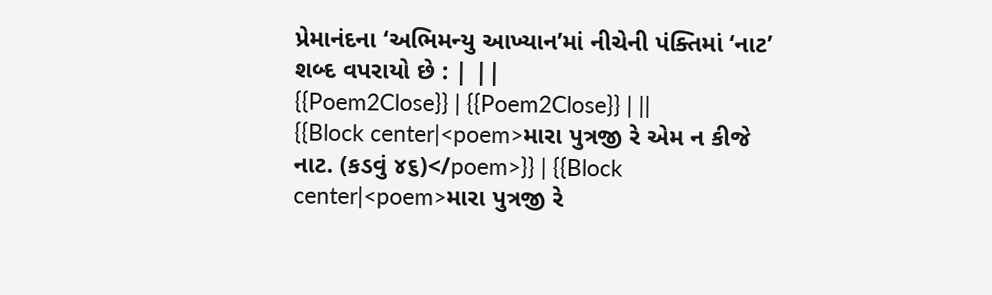પ્રેમાનંદના ‘અભિમન્યુ આખ્યાન’માં નીચેની પંક્તિમાં ‘નાટ’ શબ્દ વપરાયો છે : | ||
{{Poem2Close}} | {{Poem2Close}} | ||
{{Block center|<poem>મારા પુત્રજી રે એમ ન કીજે નાટ. (કડવું ૪૬)</poem>}} | {{Block center|<poem>મારા પુત્રજી રે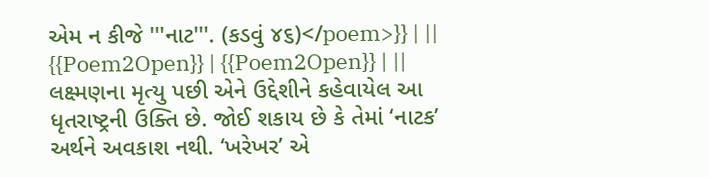એમ ન કીજે '''નાટ'''. (કડવું ૪૬)</poem>}} | ||
{{Poem2Open}} | {{Poem2Open}} | ||
લક્ષ્મણના મૃત્યુ પછી એને ઉદ્દેશીને કહેવાયેલ આ ધૃતરાષ્ટ્રની ઉક્તિ છે. જોઈ શકાય છે કે તેમાં ‘નાટક’ અર્થને અવકાશ નથી. ‘ખરેખર’ એ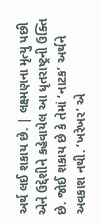અર્થ લઈ શકાય છે. | લક્ષ્મણના મૃત્યુ પછી એને ઉદ્દેશીને કહેવાયેલ આ ધૃતરાષ્ટ્રની ઉક્તિ છે. જોઈ શકાય છે કે તેમાં ‘નાટક’ અર્થને અવકાશ નથી. ‘ખરેખર’ એ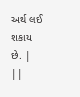અર્થ લઈ શકાય છે. | ||